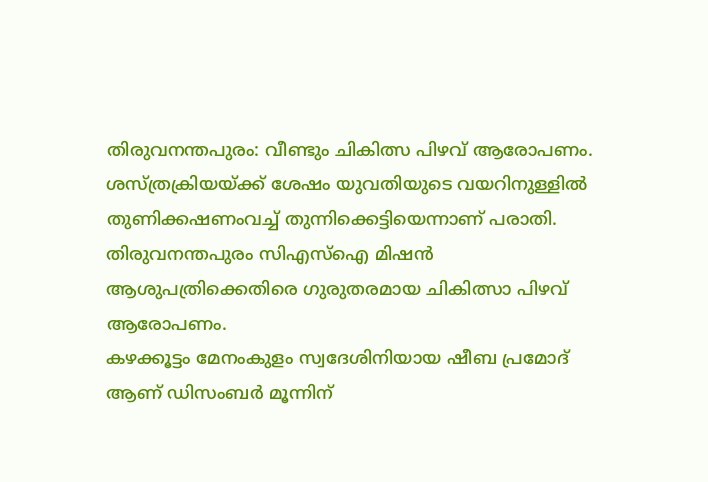തിരുവനന്തപുരം: വീണ്ടും ചികിത്സ പിഴവ് ആരോപണം. ശസ്ത്രക്രിയയ്ക്ക് ശേഷം യുവതിയുടെ വയറിനുള്ളിൽ തുണിക്കഷണംവച്ച് തുന്നിക്കെട്ടിയെന്നാണ് പരാതി. തിരുവനന്തപുരം സിഎസ്ഐ മിഷൻ ആശുപത്രിക്കെതിരെ ഗുരുതരമായ ചികിത്സാ പിഴവ് ആരോപണം.
കഴക്കൂട്ടം മേനംകുളം സ്വദേശിനിയായ ഷീബ പ്രമോദ് ആണ് ഡിസംബർ മൂന്നിന്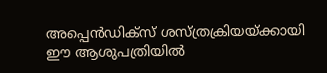അപ്പെൻഡിക്സ് ശസ്ത്രക്രിയയ്ക്കായി ഈ ആശുപത്രിയിൽ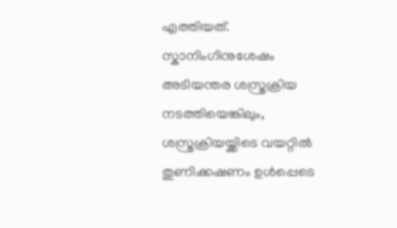എത്തിയത്. സ്കാനിംഗിനുശേഷം അടിയന്തര ശസ്ത്രക്രിയ നടത്തിയെങ്കിലും, ശസ്ത്രക്രിയയ്ക്കിടെ വയറ്റിൽ തുണിക്കഷണം ഉൾപ്പെടെ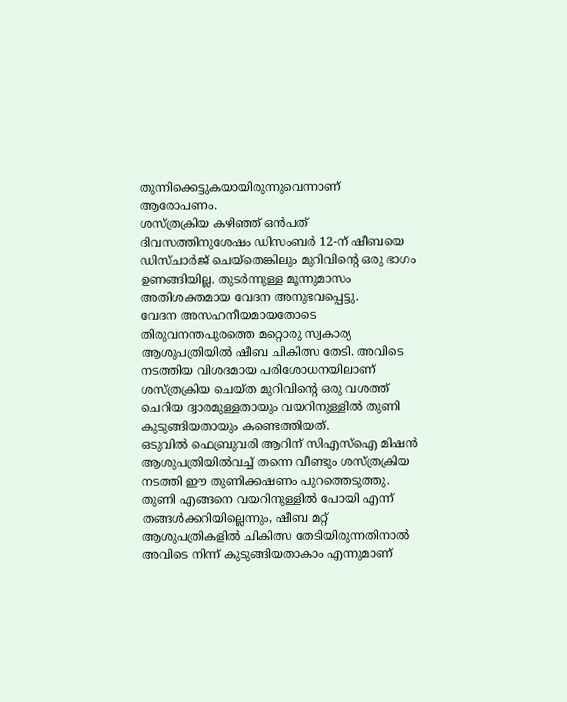തുന്നിക്കെട്ടുകയായിരുന്നുവെന്നാണ് ആരോപണം.
ശസ്ത്രക്രിയ കഴിഞ്ഞ് ഒൻപത് ദിവസത്തിനുശേഷം ഡിസംബർ 12-ന് ഷീബയെ ഡിസ്ചാർജ് ചെയ്തെങ്കിലും മുറിവിന്റെ ഒരു ഭാഗം ഉണങ്ങിയില്ല. തുടർന്നുള്ള മൂന്നുമാസം അതിശക്തമായ വേദന അനുഭവപ്പെട്ടു.
വേദന അസഹനീയമായതോടെ തിരുവനന്തപുരത്തെ മറ്റൊരു സ്വകാര്യ ആശുപത്രിയിൽ ഷീബ ചികിത്സ തേടി. അവിടെ നടത്തിയ വിശദമായ പരിശോധനയിലാണ് ശസ്ത്രക്രിയ ചെയ്ത മുറിവിന്റെ ഒരു വശത്ത് ചെറിയ ദ്വാരമുള്ളതായും വയറിനുള്ളിൽ തുണി കുടുങ്ങിയതായും കണ്ടെത്തിയത്.
ഒടുവിൽ ഫെബ്രുവരി ആറിന് സിഎസ്ഐ മിഷൻ ആശുപത്രിയിൽവച്ച് തന്നെ വീണ്ടും ശസ്ത്രക്രിയ നടത്തി ഈ തുണിക്കഷണം പുറത്തെടുത്തു.
തുണി എങ്ങനെ വയറിനുള്ളിൽ പോയി എന്ന് തങ്ങൾക്കറിയില്ലെന്നും, ഷീബ മറ്റ് ആശുപത്രികളിൽ ചികിത്സ തേടിയിരുന്നതിനാൽ അവിടെ നിന്ന് കുടുങ്ങിയതാകാം എന്നുമാണ്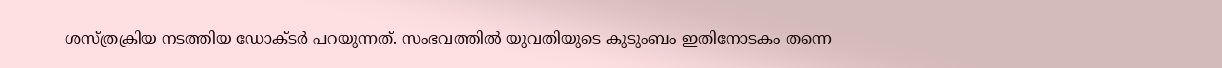ശസ്ത്രക്രിയ നടത്തിയ ഡോക്ടർ പറയുന്നത്. സംഭവത്തിൽ യുവതിയുടെ കുടുംബം ഇതിനോടകം തന്നെ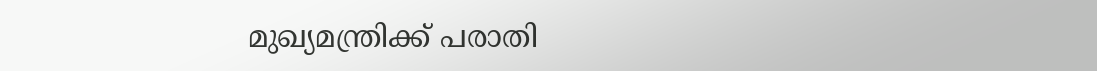മുഖ്യമന്ത്രിക്ക് പരാതി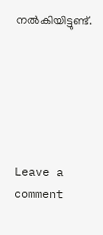നൽകിയിട്ടുണ്ട്.






Leave a comment